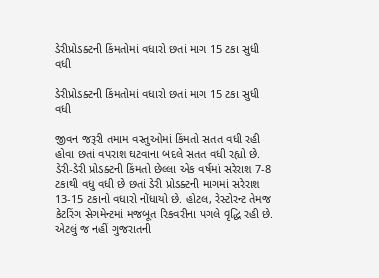ડેરીપ્રોડક્ટની કિંમતોમાં વધારો છતાં માગ 15 ટકા સુધી વધી

ડેરીપ્રોડક્ટની કિંમતોમાં વધારો છતાં માગ 15 ટકા સુધી વધી

જીવન જરૂરી તમામ વસ્તુઓમાં કિંમતો સતત વધી રહી હોવા છતાં વપરાશ ઘટવાના બદલે સતત વધી રહ્યો છે. ડેરી-ડેરી પ્રોડક્ટની કિંમતો છેલ્લા એક વર્ષમાં સરેરાશ 7-8 ટકાથી વધુ વધી છે છતાં ડેરી પ્રોડક્ટની માગમાં સરેરાશ 13-15 ટકાનો વધારો નોંધાયો છે. હોટલ, રેસ્ટોરન્ટ તેમજ કેટરિંગ સેગમેન્ટમાં મજબૂત રિકવરીના પગલે વૃદ્ધિ રહી છે. એટલું જ નહીં ગુજરાતની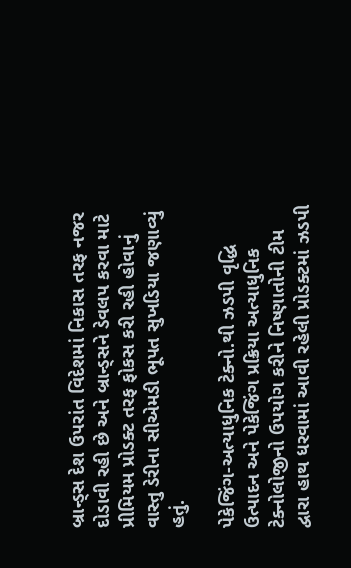બ્રાન્ડ્સ દેશ ઉપરાંત વિદેશમાં નિકાસ તરફ નજર દોડાવી રહી છે અને બ્રાન્ડ્સને ડેવલપ કરવા માટે પ્રીમિયમ પ્રોડક્ટ તરફ ફોકસ કરી રહી હોવાનું વાસ્તુ ડેરીના સીએમડી ભૂપત સુખડિયા જણાવ્યું હતું.

પેકેજિંગ-અત્યાધુનિક ટેક્નો.થી ઝડપી વૃદ્ધિ
ઉત્પાદન અને પેકેજિંગ પ્રક્રિયા અત્યાધુનિક ટેક્નોલોજીનો ઉપયોગ કરીને નિષ્ણાતોની ટીમ દ્વારા હાથ ધરવામાં આવી રહેલી પ્રોડક્ટમાં ઝડપી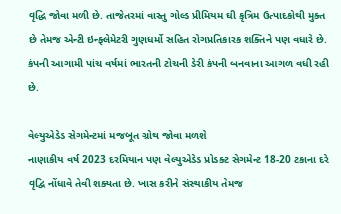વૃદ્ધિ જોવા મળી છે. તાજેતરમાં વાસ્તુ ગોલ્ડ પ્રીમિયમ ઘી કૃત્રિમ ઉત્પાદકોથી મુક્ત છે તેમજ એન્ટી ઇન્ફ્લેમેટરી ગુણધર્મો સહિત રોગપ્રતિકારક શક્તિને પણ વધારે છે. કંપની આગામી પાંચ વર્ષમાં ભારતની ટોચની ડેરી કંપની બનવાના આગળ વધી રહી છે.

વેલ્યુએડેડ સેગમેન્ટમાં મજબૂત ગ્રોથ જોવા મળશે
નાણાકીય વર્ષ 2023 દરમિયાન પણ વેલ્યુએડેડ પ્રોડક્ટ સેગમેન્ટ 18-20 ટકાના દરે વૃદ્વિ નોંધાવે તેવી શક્યતા છે. ખાસ કરીને સંસ્થાકીય તેમજ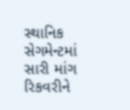સ્થાનિક સેગમેન્ટમાં સારી માંગ રિકવરીને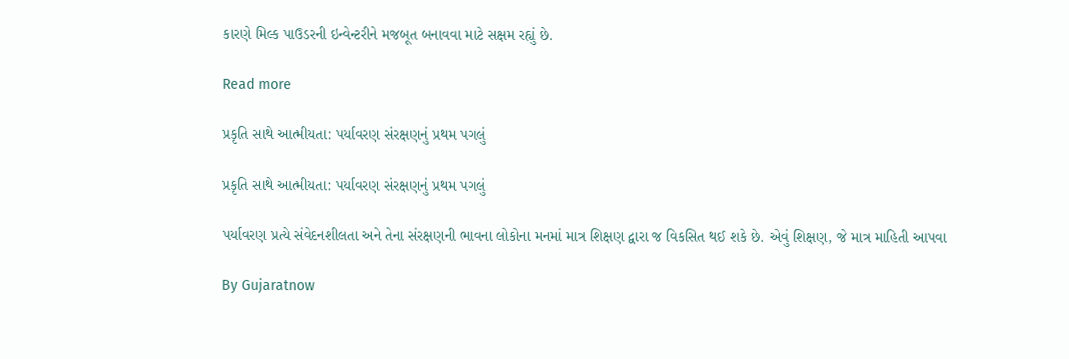કારણે મિલ્ક પાઉડરની ઇન્વેન્ટરીને મજબૂત બનાવવા માટે સક્ષમ રહ્યું છે.

Read more

પ્રકૃતિ સાથે આત્મીયતા: પર્યાવરણ સંરક્ષણનું પ્રથમ પગલું

પ્રકૃતિ સાથે આત્મીયતા: પર્યાવરણ સંરક્ષણનું પ્રથમ પગલું

પર્યાવરણ પ્રત્યે સંવેદનશીલતા અને તેના સંરક્ષણની ભાવના લોકોના મનમાં માત્ર શિક્ષણ દ્વારા જ વિકસિત થઈ શકે છે. એવું શિક્ષણ, જે માત્ર માહિતી આપવા

By Gujaratnow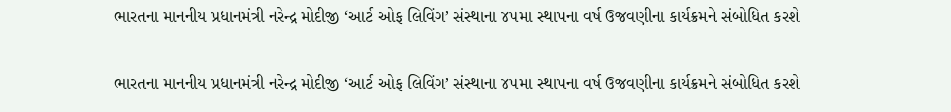ભારતના માનનીય પ્રધાનમંત્રી નરેન્દ્ર મોદીજી ‘આર્ટ ઓફ લિવિંગ’ સંસ્થાના ૪૫મા સ્થાપના વર્ષ ઉજવણીના કાર્યક્રમને સંબોધિત કરશે

ભારતના માનનીય પ્રધાનમંત્રી નરેન્દ્ર મોદીજી ‘આર્ટ ઓફ લિવિંગ’ સંસ્થાના ૪૫મા સ્થાપના વર્ષ ઉજવણીના કાર્યક્રમને સંબોધિત કરશે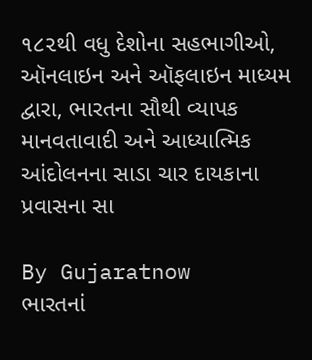૧૮૨થી વધુ દેશોના સહભાગીઓ, ઑનલાઇન અને ઑફલાઇન માધ્યમ દ્વારા, ભારતના સૌથી વ્યાપક માનવતાવાદી અને આધ્યાત્મિક આંદોલનના સાડા ચાર દાયકાના પ્રવાસના સા

By Gujaratnow
ભારતનાં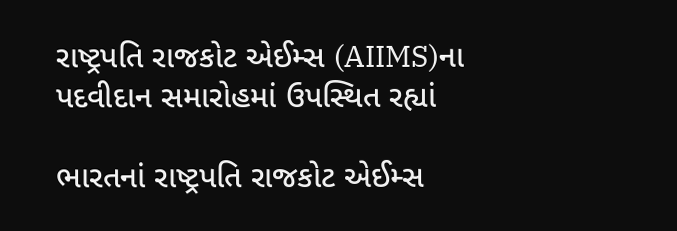રાષ્ટ્રપતિ રાજકોટ એઈમ્સ (AIIMS)ના પદવીદાન સમારોહમાં ઉપસ્થિત રહ્યાં

ભારતનાં રાષ્ટ્રપતિ રાજકોટ એઈમ્સ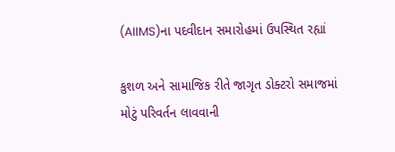(AIIMS)ના પદવીદાન સમારોહમાં ઉપસ્થિત રહ્યાં

કુશળ અને સામાજિક રીતે જાગૃત ડોક્ટરો સમાજમાં મોટું પરિવર્તન લાવવાની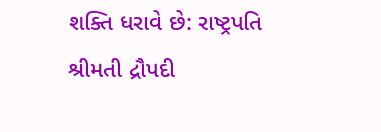શક્તિ ધરાવે છે: રાષ્ટ્રપતિ શ્રીમતી દ્રૌપદી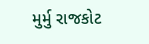મુર્મુ રાજકોટ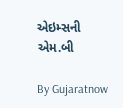એઇમ્સની એમ.બી

By Gujaratnow